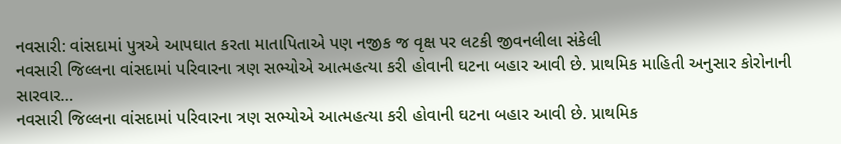નવસારી: વાંસદામાં પુત્રએ આપઘાત કરતા માતાપિતાએ પણ નજીક જ વૃક્ષ પર લટકી જીવનલીલા સંકેલી
નવસારી જિલ્લના વાંસદામાં પરિવારના ત્રણ સભ્યોએ આત્મહત્યા કરી હોવાની ઘટના બહાર આવી છે. પ્રાથમિક માહિતી અનુસાર કોરોનાની સારવાર…
નવસારી જિલ્લના વાંસદામાં પરિવારના ત્રણ સભ્યોએ આત્મહત્યા કરી હોવાની ઘટના બહાર આવી છે. પ્રાથમિક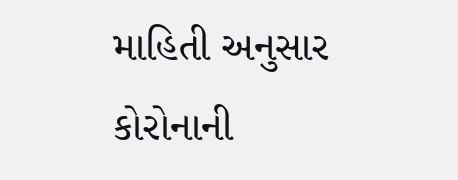માહિતી અનુસાર કોરોનાની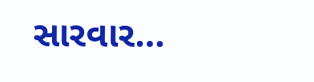સારવાર…